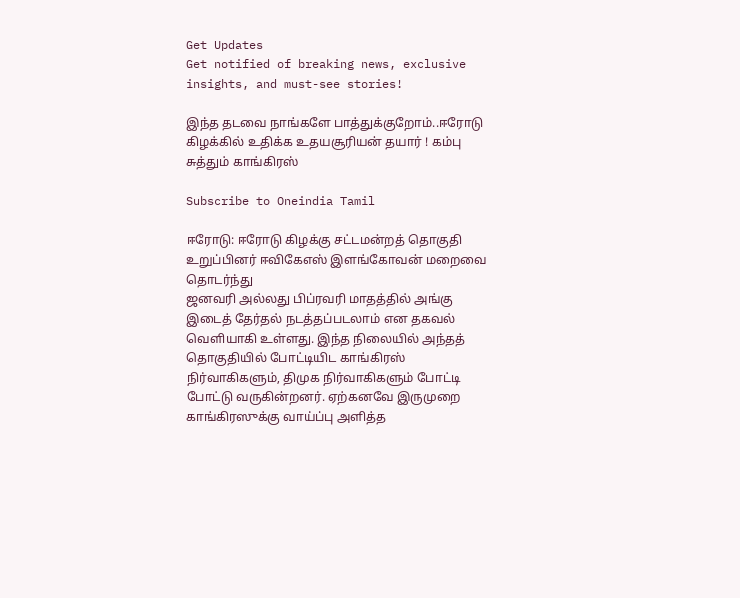Get Updates
Get notified of breaking news, exclusive insights, and must-see stories!

இந்த தடவை நாங்களே பாத்துக்குறோம்..ஈரோடு கிழக்கில் உதிக்க உதயசூரியன் தயார் ! கம்பு சுத்தும் காங்கிரஸ்

Subscribe to Oneindia Tamil

ஈரோடு: ஈரோடு கிழக்கு சட்டமன்றத் தொகுதி உறுப்பினர் ஈவிகேஎஸ் இளங்கோவன் மறைவை தொடர்ந்து
ஜனவரி அல்லது பிப்ரவரி மாதத்தில் அங்கு இடைத் தேர்தல் நடத்தப்படலாம் என தகவல் வெளியாகி உள்ளது. இந்த நிலையில் அந்தத் தொகுதியில் போட்டியிட காங்கிரஸ் நிர்வாகிகளும், திமுக நிர்வாகிகளும் போட்டி போட்டு வருகின்றனர். ஏற்கனவே இருமுறை காங்கிரஸுக்கு வாய்ப்பு அளித்த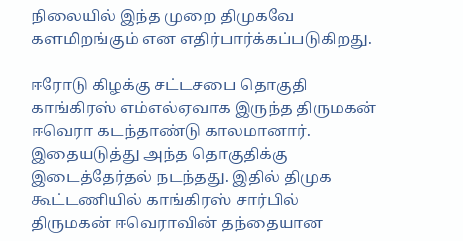நிலையில் இந்த முறை திமுகவே களமிறங்கும் என எதிர்பார்க்கப்படுகிறது.

ஈரோடு கிழக்கு சட்டசபை தொகுதி காங்கிரஸ் எம்எல்ஏவாக இருந்த திருமகன் ஈவெரா கடந்தாண்டு காலமானார். இதையடுத்து அந்த தொகுதிக்கு இடைத்தேர்தல் நடந்தது. இதில் திமுக கூட்டணியில் காங்கிரஸ் சார்பில் திருமகன் ஈவெராவின் தந்தையான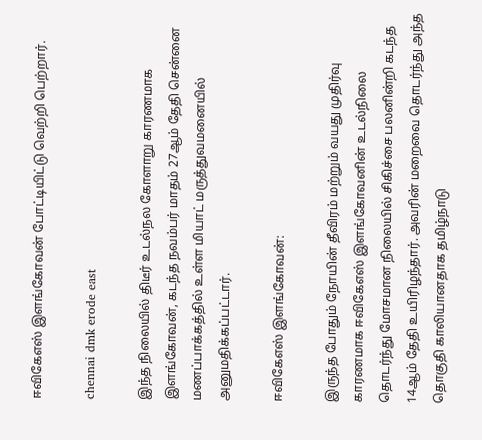ஈவிகேஎஸ் இளங்கோவன் போட்டியிட்டு வெற்றி பெற்றார்.

chennai dmk erode east

இந்த நிலையில் திடீர் உடல்நல கோளாறு காரணமாக இளங்கோவன், கடந்த நவம்பர் மாதம் 27ஆம் தேதி சென்னை மணப்பாக்கத்தில் உள்ள மியாட் மருத்துவமனையில் அனுமதிக்கப்பட்டார்.

ஈவிகேஎஸ் இளங்கோவன்:

இருந்த போதும் நோயின் தீவிரம் மற்றும் வயது முதிர்வு காரணமாக ஈவிகேஎஸ் இளங்கோவனின் உடல்நிலை தொடர்ந்து மோசமான நிலையில் சிகிச்சை பலனின்றி கடந்த 14ஆம் தேதி உயிரிழந்தார். அவரின் மறைவை தொடர்ந்து அந்த தொகுதி காலியானதாக தமிழ்நாடு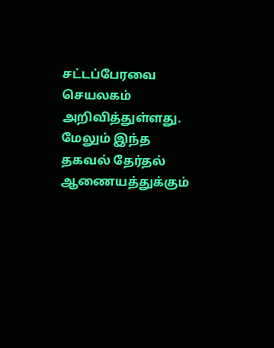சட்டப்பேரவை செயலகம் அறிவித்துள்ளது. மேலும் இந்த தகவல் தேர்தல் ஆணையத்துக்கும்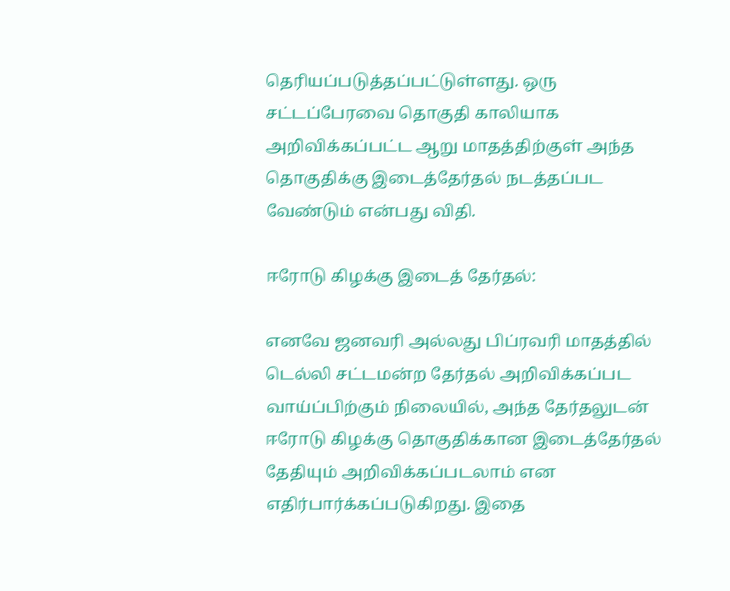தெரியப்படுத்தப்பட்டுள்ளது. ஒரு சட்டப்பேரவை தொகுதி காலியாக அறிவிக்கப்பட்ட ஆறு மாதத்திற்குள் அந்த தொகுதிக்கு இடைத்தேர்தல் நடத்தப்பட வேண்டும் என்பது விதி.

ஈரோடு கிழக்கு இடைத் தேர்தல்:

எனவே ஜனவரி அல்லது பிப்ரவரி மாதத்தில் டெல்லி சட்டமன்ற தேர்தல் அறிவிக்கப்பட வாய்ப்பிற்கும் நிலையில், அந்த தேர்தலுடன் ஈரோடு கிழக்கு தொகுதிக்கான இடைத்தேர்தல் தேதியும் அறிவிக்கப்படலாம் என எதிர்பார்க்கப்படுகிறது. இதை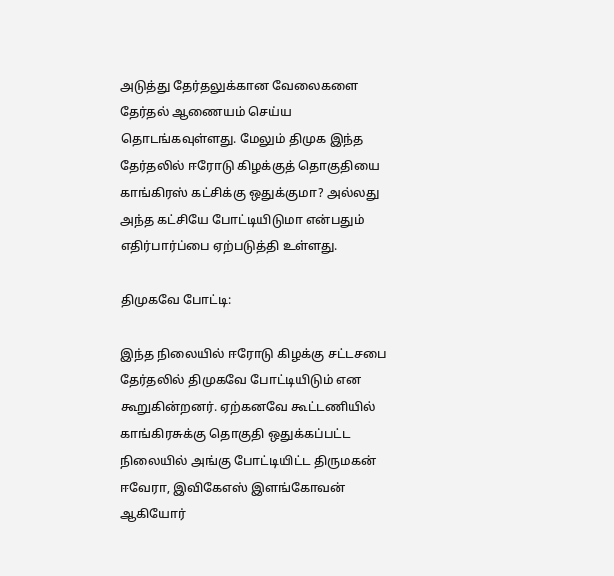அடுத்து தேர்தலுக்கான வேலைகளை தேர்தல் ஆணையம் செய்ய தொடங்கவுள்ளது. மேலும் திமுக இந்த தேர்தலில் ஈரோடு கிழக்குத் தொகுதியை காங்கிரஸ் கட்சிக்கு ஒதுக்குமா? அல்லது அந்த கட்சியே போட்டியிடுமா என்பதும் எதிர்பார்ப்பை ஏற்படுத்தி உள்ளது.

திமுகவே போட்டி:

இந்த நிலையில் ஈரோடு கிழக்கு சட்டசபை தேர்தலில் திமுகவே போட்டியிடும் என கூறுகின்றனர். ஏற்கனவே கூட்டணியில் காங்கிரசுக்கு தொகுதி ஒதுக்கப்பட்ட நிலையில் அங்கு போட்டியிட்ட திருமகன் ஈவேரா, இவிகேஎஸ் இளங்கோவன் ஆகியோர்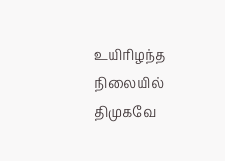உயிரிழந்த நிலையில் திமுகவே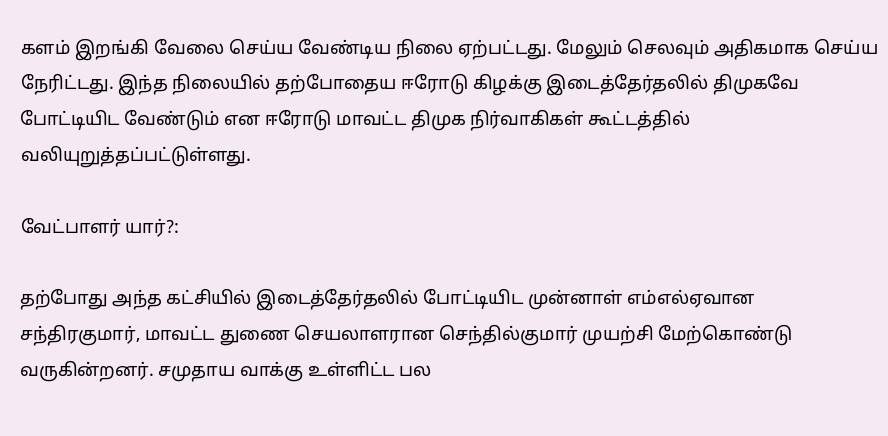களம் இறங்கி வேலை செய்ய வேண்டிய நிலை ஏற்பட்டது. மேலும் செலவும் அதிகமாக செய்ய நேரிட்டது. இந்த நிலையில் தற்போதைய ஈரோடு கிழக்கு இடைத்தேர்தலில் திமுகவே போட்டியிட வேண்டும் என ஈரோடு மாவட்ட திமுக நிர்வாகிகள் கூட்டத்தில் வலியுறுத்தப்பட்டுள்ளது.

வேட்பாளர் யார்?:

தற்போது அந்த கட்சியில் இடைத்தேர்தலில் போட்டியிட முன்னாள் எம்எல்ஏவான சந்திரகுமார், மாவட்ட துணை செயலாளரான செந்தில்குமார் முயற்சி மேற்கொண்டு வருகின்றனர். சமுதாய வாக்கு உள்ளிட்ட பல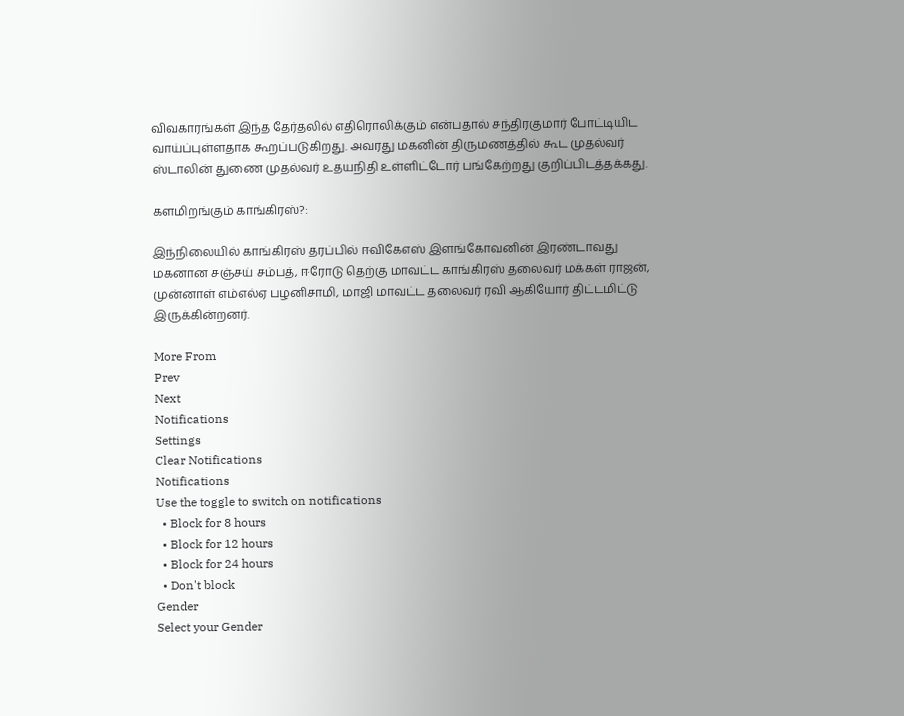விவகாரங்கள் இந்த தேர்தலில் எதிரொலிக்கும் என்பதால் சந்திரகுமார் போட்டியிட வாய்ப்புள்ளதாக கூறப்படுகிறது. அவரது மகனின் திருமணத்தில் கூட முதல்வர் ஸ்டாலின் துணை முதல்வர் உதயநிதி உள்ளிட்டோர் பங்கேற்றது குறிப்பிடத்தக்கது.

களமிறங்கும் காங்கிரஸ்?:

இந்நிலையில் காங்கிரஸ் தரப்பில் ஈவிகேஎஸ் இளங்கோவனின் இரண்டாவது மகனான சஞ்சய் சம்பத், ஈரோடு தெற்கு மாவட்ட காங்கிரஸ் தலைவர் மக்கள் ராஜன், முன்னாள் எம்எல்ஏ பழனிசாமி, மாஜி மாவட்ட தலைவர் ரவி ஆகியோர் திட்டமிட்டு இருக்கின்றனர்.

More From
Prev
Next
Notifications
Settings
Clear Notifications
Notifications
Use the toggle to switch on notifications
  • Block for 8 hours
  • Block for 12 hours
  • Block for 24 hours
  • Don't block
Gender
Select your Gender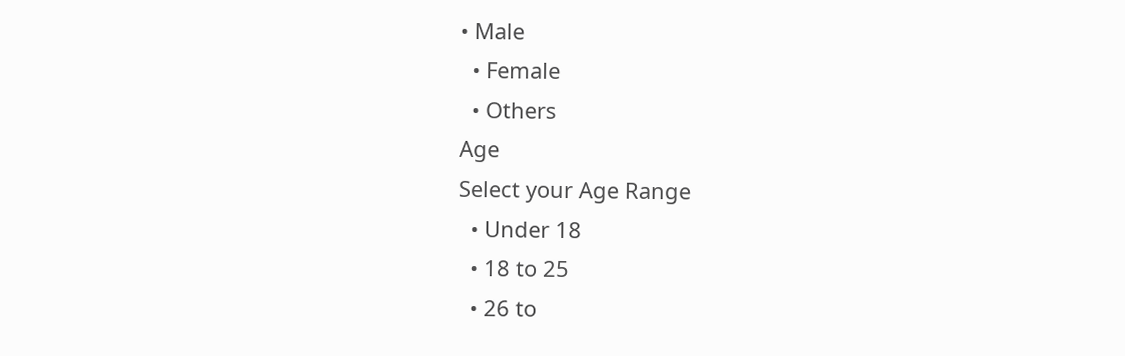• Male
  • Female
  • Others
Age
Select your Age Range
  • Under 18
  • 18 to 25
  • 26 to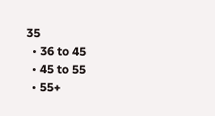35
  • 36 to 45
  • 45 to 55
  • 55+